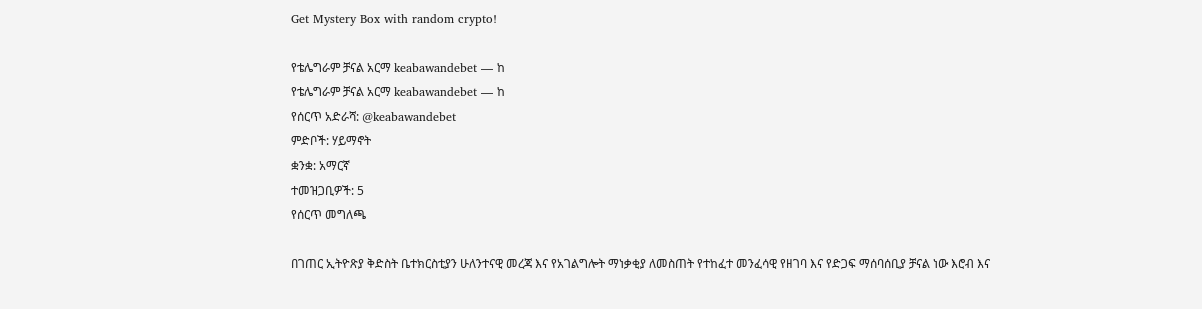Get Mystery Box with random crypto!

የቴሌግራም ቻናል አርማ keabawandebet — ከ
የቴሌግራም ቻናል አርማ keabawandebet — ከ
የሰርጥ አድራሻ: @keabawandebet
ምድቦች: ሃይማኖት
ቋንቋ: አማርኛ
ተመዝጋቢዎች: 5
የሰርጥ መግለጫ

በገጠር ኢትዮጽያ ቅድስት ቤተክርስቲያን ሁለንተናዊ መረጃ እና የአገልግሎት ማነቃቂያ ለመስጠት የተከፈተ መንፈሳዊ የዘገባ እና የድጋፍ ማሰባሰቢያ ቻናል ነው እሮብ እና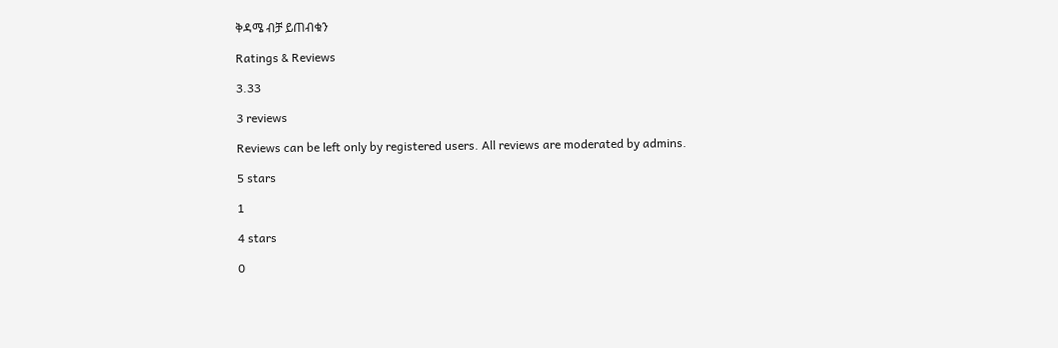ቅዳሜ ብቻ ይጠብቁን

Ratings & Reviews

3.33

3 reviews

Reviews can be left only by registered users. All reviews are moderated by admins.

5 stars

1

4 stars

0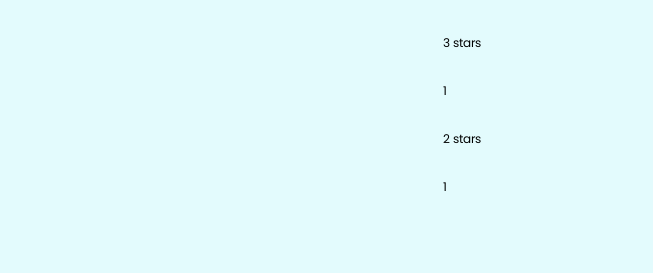3 stars

1

2 stars

1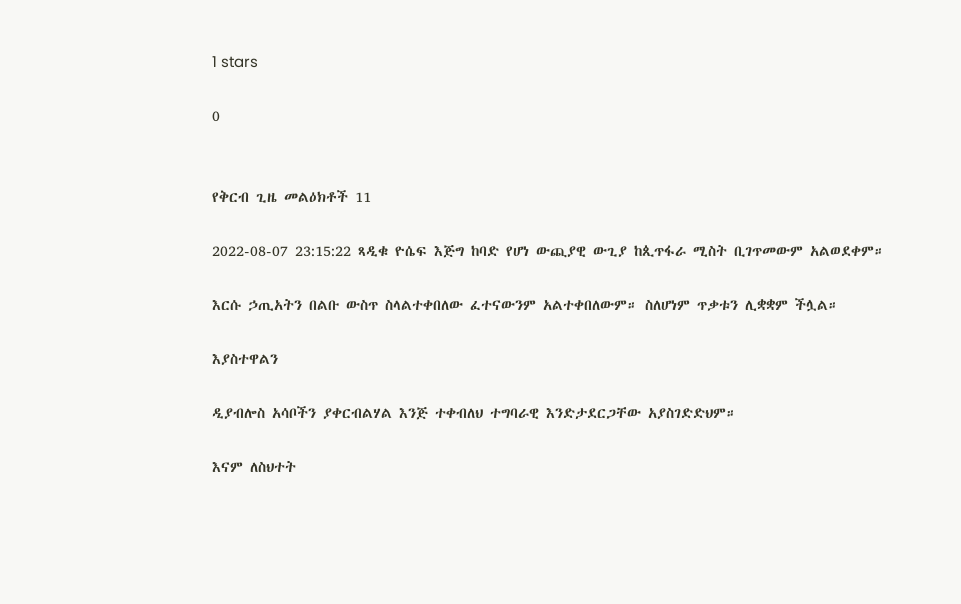1 stars

0


የቅርብ ጊዜ መልዕክቶች 11

2022-08-07 23:15:22 ጻዲቁ ዮሴፍ እጅግ ከባድ የሆነ ውጪያዊ ውጊያ ከጲጥፋራ ሚስት ቢገጥመውም አልወደቀም።

እርሱ ኃጢአትን በልቡ ውስጥ ስላልተቀበለው ፈተናውንም አልተቀበለውም። ስለሆነም ጥቃቱን ሊቋቋም ችሏል።

እያስተዋልን

ዲያብሎስ አሳቦችን ያቀርብልሃል እንጅ ተቀብለህ ተግባራዊ እንድታደርጋቸው አያስገድድህም።

እናም ለስህተት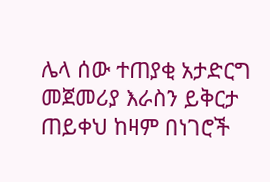ሌላ ሰው ተጠያቂ አታድርግ መጀመሪያ እራስን ይቅርታ ጠይቀህ ከዛም በነገሮች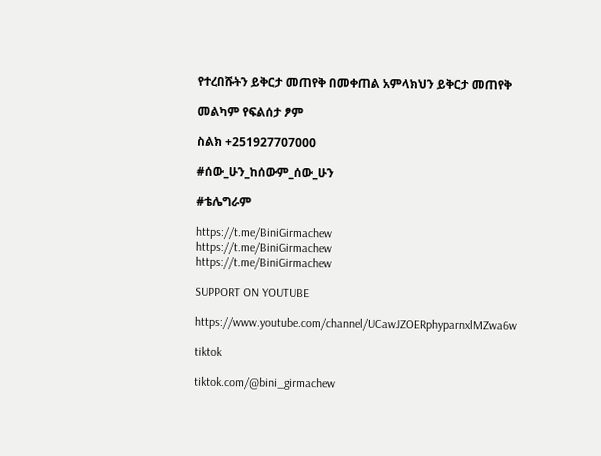የተረበሹትን ይቅርታ መጠየቅ በመቀጠል አምላክህን ይቅርታ መጠየቅ

መልካም የፍልሰታ ፆም

ስልክ +251927707000

#ሰው_ሁን_ከሰውም_ሰው_ሁን

#ቴሌግራም

https://t.me/BiniGirmachew
https://t.me/BiniGirmachew
https://t.me/BiniGirmachew

SUPPORT ON YOUTUBE

https://www.youtube.com/channel/UCawJZOERphyparnxlMZwa6w

tiktok

tiktok.com/@bini_girmachew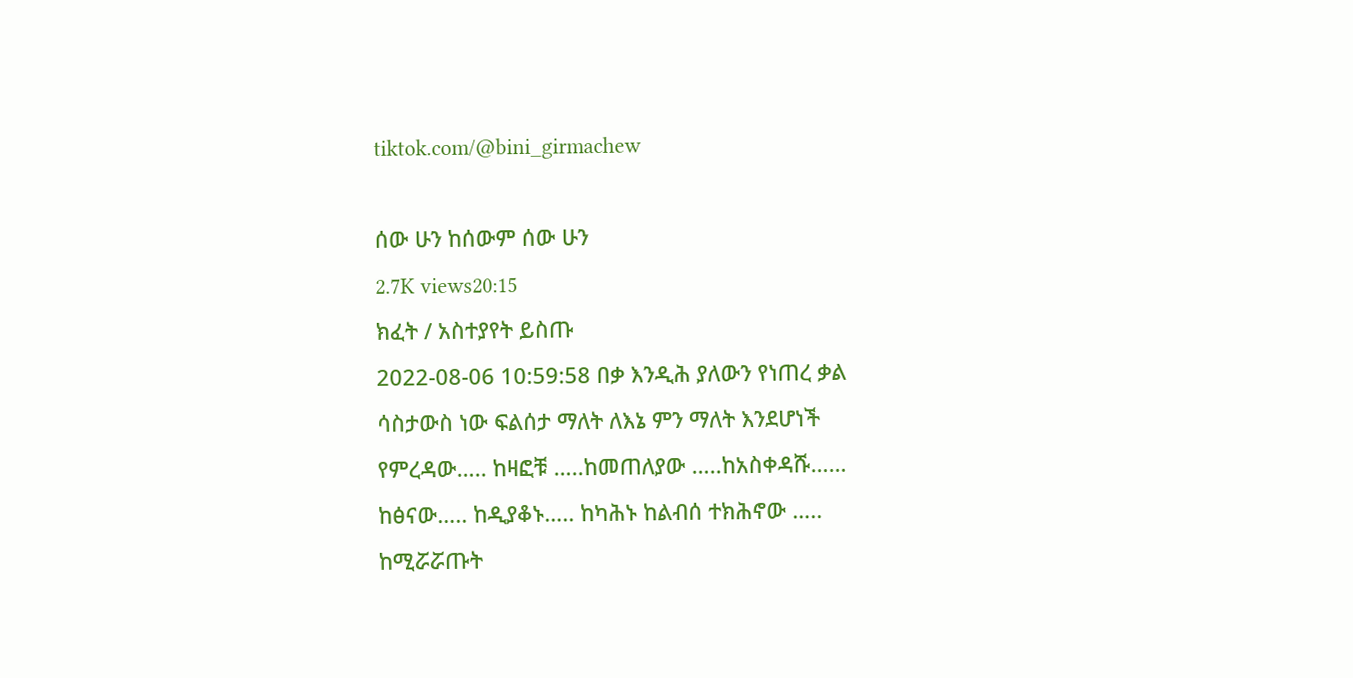tiktok.com/@bini_girmachew

ሰው ሁን ከሰውም ሰው ሁን
2.7K views20:15
ክፈት / አስተያየት ይስጡ
2022-08-06 10:59:58 በቃ እንዲሕ ያለውን የነጠረ ቃል ሳስታውስ ነው ፍልሰታ ማለት ለእኔ ምን ማለት እንደሆነች የምረዳው….. ከዛፎቹ …..ከመጠለያው …..ከአስቀዳሹ…… ከፅናው….. ከዲያቆኑ….. ከካሕኑ ከልብሰ ተክሕኖው ….. ከሚሯሯጡት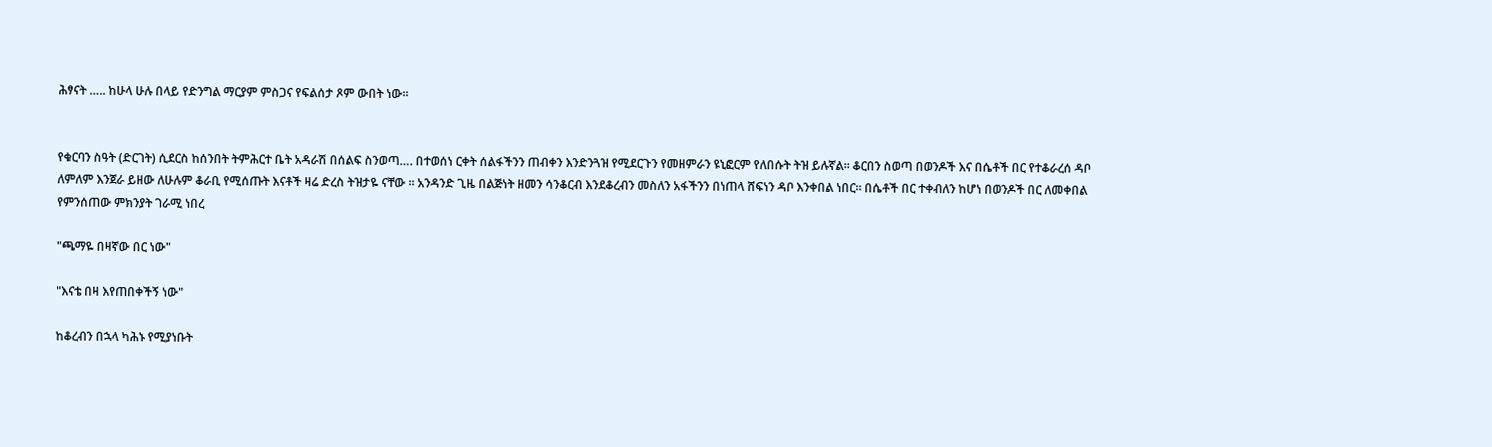ሕፃናት ….. ከሁላ ሁሉ በላይ የድንግል ማርያም ምስጋና የፍልሰታ ጾም ውበት ነው፡፡


የቁርባን ስዓት (ድርገት) ሲደርስ ከሰንበት ትምሕርተ ቤት አዳራሽ በሰልፍ ስንወጣ…. በተወሰነ ርቀት ሰልፋችንን ጠብቀን እንድንጓዝ የሚደርጉን የመዘምራን ዩኒፎርም የለበሱት ትዝ ይሉኛል። ቆርበን ስወጣ በወንዶች እና በሴቶች በር የተቆራረሰ ዳቦ ለምለም እንጀራ ይዘው ለሁሉም ቆራቢ የሚሰጡት እናቶች ዛሬ ድረስ ትዝታዬ ናቸው ። አንዳንድ ጊዜ በልጅነት ዘመን ሳንቆርብ እንደቆረብን መስለን አፋችንን በነጠላ ሸፍነን ዳቦ እንቀበል ነበር። በሴቶች በር ተቀብለን ከሆነ በወንዶች በር ለመቀበል የምንሰጠው ምክንያት ገራሚ ነበረ

"ጫማዬ በዛኛው በር ነው"

"እናቴ በዛ እየጠበቀችኝ ነው"

ከቆረብን በኋላ ካሕኑ የሚያነቡት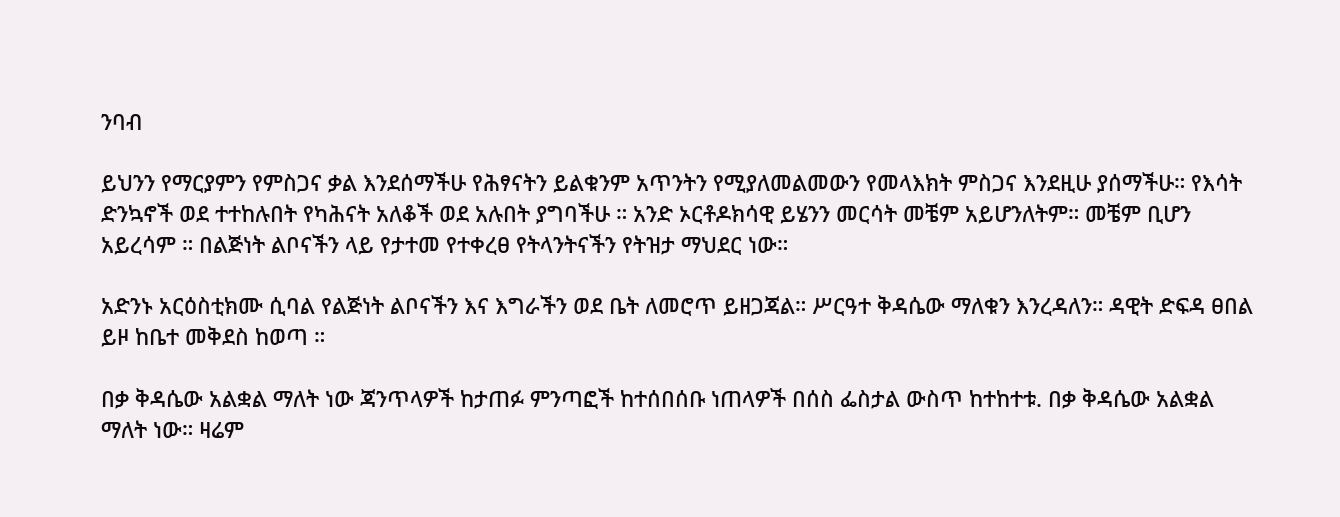ንባብ

ይህንን የማርያምን የምስጋና ቃል እንደሰማችሁ የሕፃናትን ይልቁንም አጥንትን የሚያለመልመውን የመላእክት ምስጋና እንደዚሁ ያሰማችሁ። የእሳት ድንኳኖች ወደ ተተከሉበት የካሕናት አለቆች ወደ አሉበት ያግባችሁ ። አንድ ኦርቶዶክሳዊ ይሄንን መርሳት መቼም አይሆንለትም። መቼም ቢሆን አይረሳም ። በልጅነት ልቦናችን ላይ የታተመ የተቀረፀ የትላንትናችን የትዝታ ማህደር ነው።

አድንኑ አርዕስቲክሙ ሲባል የልጅነት ልቦናችን እና እግራችን ወደ ቤት ለመሮጥ ይዘጋጃል። ሥርዓተ ቅዳሴው ማለቁን እንረዳለን። ዳዊት ድፍዳ ፀበል ይዞ ከቤተ መቅደስ ከወጣ ።

በቃ ቅዳሴው አልቋል ማለት ነው ጃንጥላዎች ከታጠፉ ምንጣፎች ከተሰበሰቡ ነጠላዎች በሰስ ፌስታል ውስጥ ከተከተቱ. በቃ ቅዳሴው አልቋል ማለት ነው። ዛሬም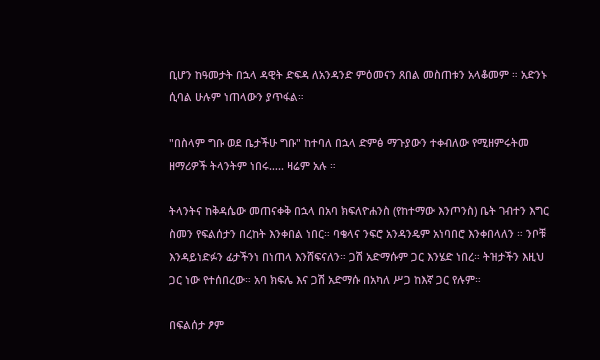ቢሆን ከዓመታት በኋላ ዳዊት ድፍዳ ለአንዳንድ ምዕመናን ጸበል መስጠቱን አላቆመም ። አድንኑ ሲባል ሁሉም ነጠላውን ያጥፋል።

"በስላም ግቡ ወደ ቤታችሁ ግቡ" ከተባለ በኋላ ድምፅ ማጉያውን ተቀብለው የሚዘምሩትመ ዘማሪዎች ትላንትም ነበሩ….. ዛሬም አሉ ።

ትላንትና ከቅዳሴው መጠናቀቅ በኋላ በአባ ክፍለዮሐንስ (የከተማው እንጦንስ) ቤት ገብተን እግር ስመን የፍልሰታን በረከት እንቀበል ነበር። ባቄላና ንፍሮ አንዳንዴም አነባበሮ እንቀበላለን ። ንቦቹ እንዳይነድፉን ፊታችንነ በነጠላ እንሸፍናለን። ጋሽ አድማሱም ጋር እንሄድ ነበረ። ትዝታችን እዚህ ጋር ነው የተሰበረው። አባ ክፍሌ እና ጋሽ አድማሱ በአካለ ሥጋ ከእኛ ጋር የሉም።

በፍልሰታ ፆም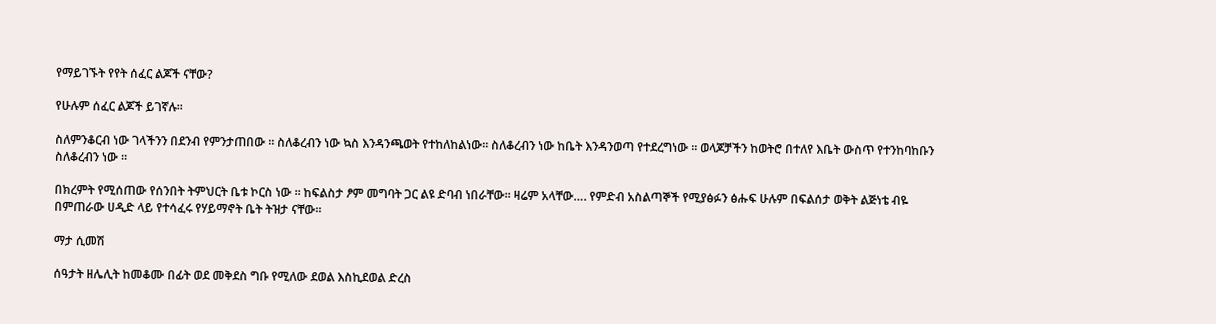የማይገኙት የየት ሰፈር ልጆች ናቸው?

የሁሉም ሰፈር ልጆች ይገኛሉ፡፡

ስለምንቆርብ ነው ገላችንን በደንብ የምንታጠበው ። ስለቆረብን ነው ኳስ እንዳንጫወት የተከለከልነው። ስለቆረብን ነው ከቤት እንዳንወጣ የተደረግነው ። ወላጆቻችን ከወትሮ በተለየ እቤት ውስጥ የተንከባከቡን ስለቆረብን ነው ።

በክረምት የሚሰጠው የሰንበት ትምህርት ቤቱ ኮርስ ነው ። ከፍልስታ ፆም መግባት ጋር ልዩ ድባብ ነበራቸው። ዛሬም አላቸው…. የምድብ አስልጣኞች የሚያፅፉን ፅሑፍ ሁሉም በፍልሰታ ወቅት ልጅነቴ ብዬ በምጠራው ሀዲድ ላይ የተሳፈሩ የሃይማኖት ቤት ትዝታ ናቸው፡፡

ማታ ሲመሽ

ሰዓታት ዘሌሊት ከመቆሙ በፊት ወደ መቅደስ ግቡ የሚለው ደወል እስኪደወል ድረስ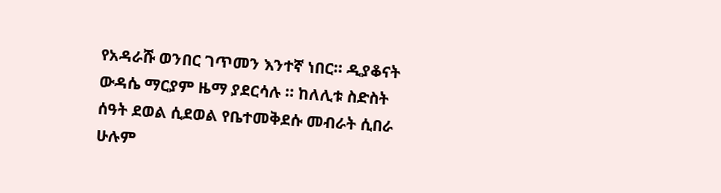የአዳራሹ ወንበር ገጥመን እንተኛ ነበር። ዲያቆናት ውዳሴ ማርያም ዜማ ያደርሳሉ ። ከለሊቱ ስድስት ሰዓት ደወል ሲደወል የቤተመቅደሱ መብራት ሲበራ ሁሉም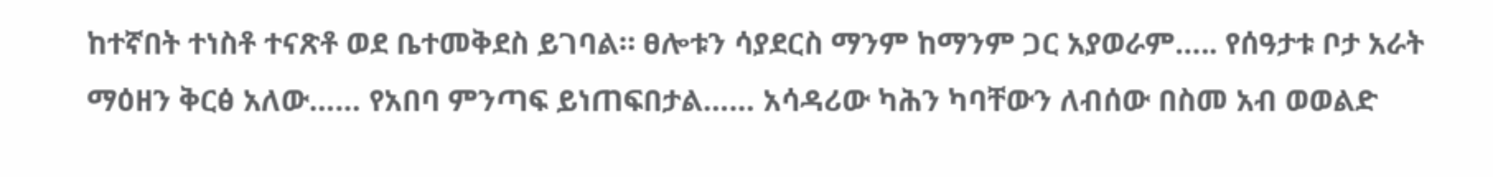ከተኛበት ተነስቶ ተናጽቶ ወደ ቤተመቅደስ ይገባል። ፀሎቱን ሳያደርስ ማንም ከማንም ጋር አያወራም….. የሰዓታቱ ቦታ አራት ማዕዘን ቅርፅ አለው…… የአበባ ምንጣፍ ይነጠፍበታል…… አሳዳሪው ካሕን ካባቸውን ለብሰው በስመ አብ ወወልድ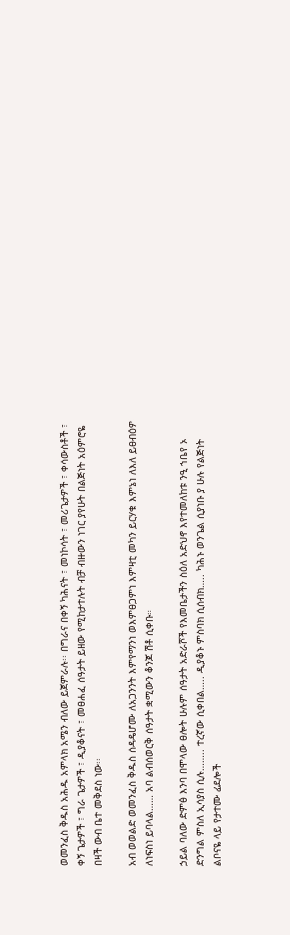ወመንፈስ ቅዱስ አሕዱ አምላክ አሜን ብለው ይጀምራሉ፡፡ በግራና በቀኝ ካሕናት ፣ መነኮሳት ፣ መሪጌታዎች ፣ ቀሳውስቶች ፣ ቀኝ ጌታዎች ፣ ግራ ጌታዎች ፣ ዲያቆናት ፣ መፀሐፈ ሰዓታት ይዘው የሚከታተሉት ብቻ ብዙውን ነገር ያየሁት በልጅነት አዕምሮዬ በዛች ውብ ቤተ መቅደስ ነው፡፡

አብ ወወልድ ወመንፈስ ቅዱስ ሰዳዴሆሙ ለአጋንንት እምየማንነ ወእምፀጋምነ እምዛቲ መካን ይርሃቁ እምኔነ ለእለ ይፀብዕዎ ለነፍስነ ይባላል…… አባ ልብሰወርቅ ሰዓታት ቋሚውን ቆንጆ ሽቶ ሲቀቡ።

ኃይል ባለው ድምፅ እንባ በሞላው ፀሎት ሁሉም ሰዓታት አድራሾች የእመቤታችን ስዕለ አድህኖ እየተመለከቱ ንዒ ኀቤየ ኦ ድንግል ምስለ ኢሳያስ ሲሉ…….. ተረኛው ሲቀበል….. ዲያቆኑ ምስባክ ሲሰብክ….. ካሕኑ ወንጌል ሲያነቡ ያ ሁሉ የልጅነት ልቦናዬ ላይ የታተሙ ፊደሎች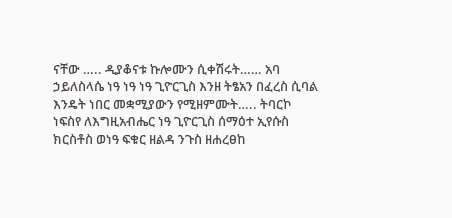ናቸው ….. ዲያቆናቱ ኩሎሙን ሲቀሽሩት…… አባ ኃይለስላሴ ነዓ ነዓ ነዓ ጊዮርጊስ እንዘ ትፄአን በፈረስ ሲባል እንዴት ነበር መቋሚያውን የሚዘምሙት….. ትባርኮ ነፍስየ ለእግዚአብሔር ነዓ ጊዮርጊስ ሰማዕተ ኢየሱስ ክርስቶስ ወነዓ ፍቁር ዘልዳ ንጉስ ዘሐረፀከ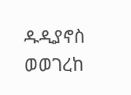ዱዲያኖስ ወወገረከ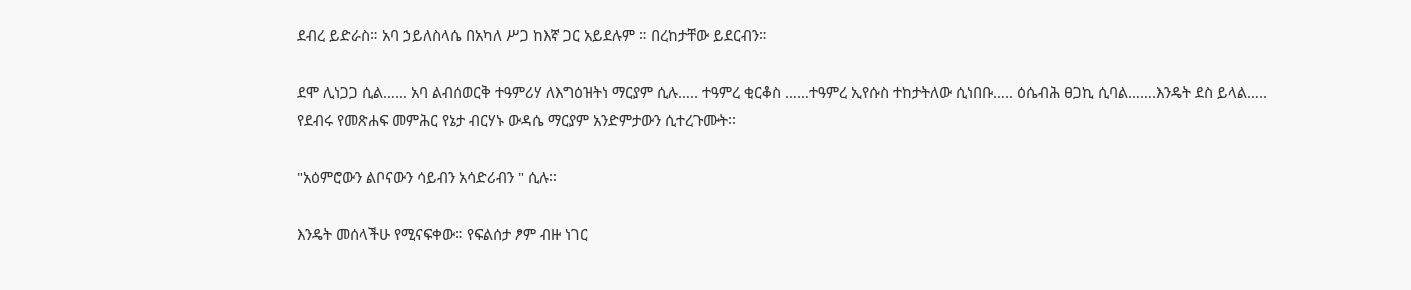ደብረ ይድራስ። አባ ኃይለስላሴ በአካለ ሥጋ ከእኛ ጋር አይደሉም ። በረከታቸው ይደርብን።

ደሞ ሊነጋጋ ሲል…… አባ ልብሰወርቅ ተዓምሪሃ ለእግዕዝትነ ማርያም ሲሉ….. ተዓምረ ቂርቆስ ……ተዓምረ ኢየሱስ ተከታትለው ሲነበቡ….. ዕሴብሕ ፀጋኪ ሲባል…….እንዴት ደስ ይላል….. የደብሩ የመጽሐፍ መምሕር የኔታ ብርሃኑ ውዳሴ ማርያም አንድምታውን ሲተረጉሙት፡፡

"አዕምሮውን ልቦናውን ሳይብን አሳድሪብን " ሲሉ፡፡

እንዴት መሰላችሁ የሚናፍቀው። የፍልሰታ ፆም ብዙ ነገር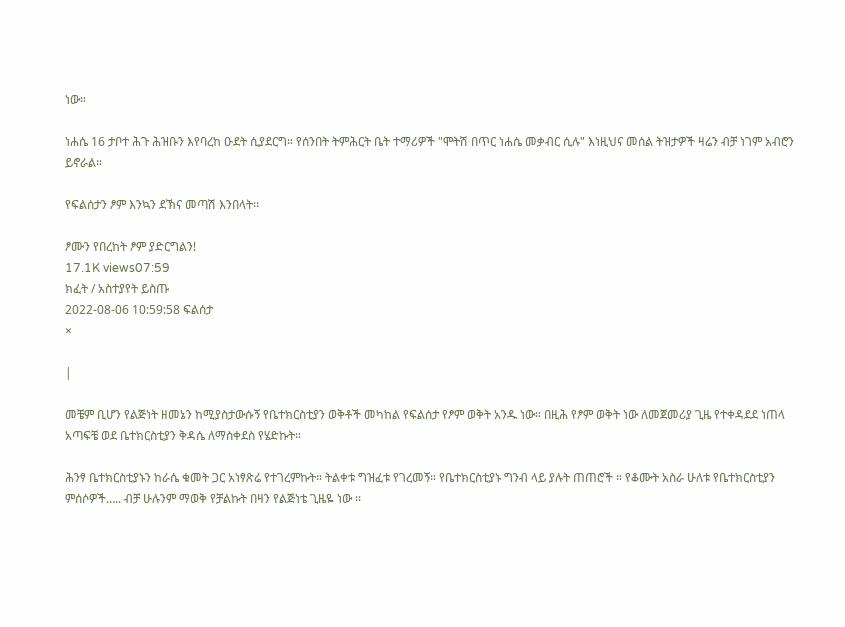ነው።

ነሐሴ 16 ታቦተ ሕጉ ሕዝቡን እየባረከ ዑደት ሲያደርግ። የሰንበት ትምሕርት ቤት ተማሪዎች "ሞትሽ በጥር ነሐሴ መቃብር ሲሉ" እነዚህና መሰል ትዝታዎች ዛሬን ብቻ ነገም አብሮን ይኖራል።

የፍልሰታን ፆም እንኳን ደኽና መጣሽ እንበላት፡፡

ፆሙን የበረከት ፆም ያድርግልን!
17.1K views07:59
ክፈት / አስተያየት ይስጡ
2022-08-06 10:59:58 ፍልሰታ
×

|

መቼም ቢሆን የልጅነት ዘመኔን ከሚያስታውሱኝ የቤተክርስቲያን ወቅቶች መካከል የፍልሰታ የፆም ወቅት አንዱ ነው። በዚሕ የፆም ወቅት ነው ለመጀመሪያ ጊዜ የተቀዳደደ ነጠላ አጣፍቼ ወደ ቤተክርስቲያን ቅዳሴ ለማስቀደስ የሄድኩት።

ሕንፃ ቤተክርስቲያኑን ከራሴ ቁመት ጋር አነፃጽሬ የተገረምኩት። ትልቀቱ ግዝፈቱ የገረመኝ። የቤተክርስቲያኑ ግንብ ላይ ያሉት ጠጠሮች ። የቆሙት አስራ ሁለቱ የቤተክርስቲያን ምሰሶዎች….. ብቻ ሁሉንም ማወቅ የቻልኩት በዛን የልጅነቴ ጊዜዬ ነው ፡፡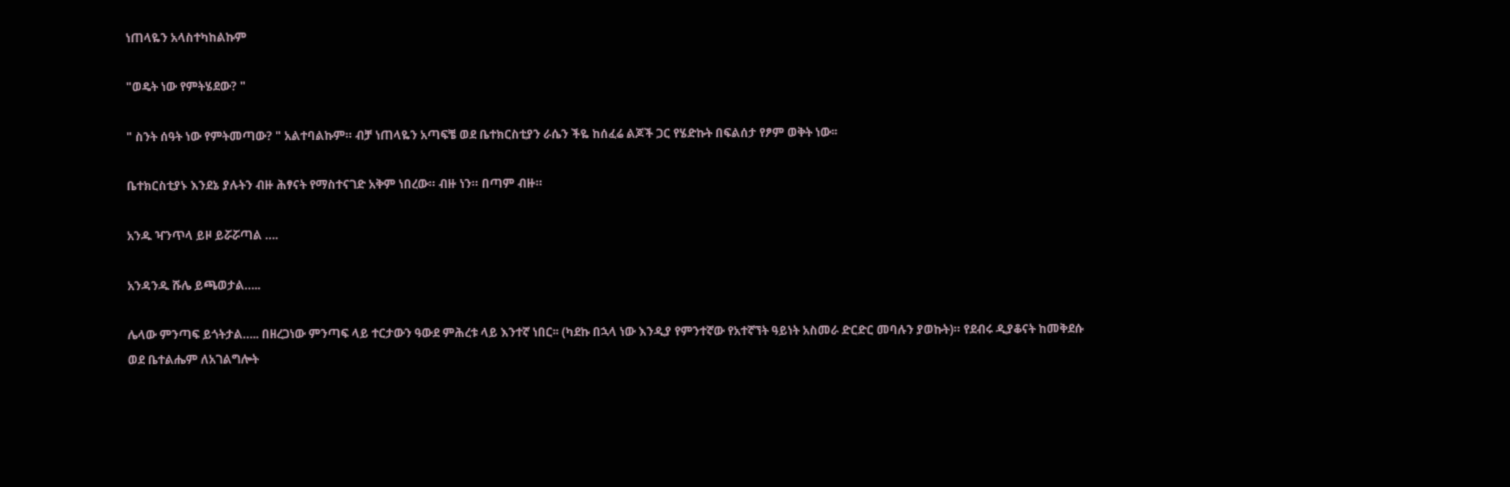ነጠላዬን አላስተካከልኩም

"ወዴት ነው የምትሄደው? "

" ስንት ሰዓት ነው የምትመጣው? " አልተባልኩም። ብቻ ነጠላዬን አጣፍቼ ወደ ቤተክርስቲያን ራሴን ችዬ ከሰፈሬ ልጆች ጋር የሄድኩት በፍልሰታ የፆም ወቅት ነው፡፡

ቤተክርስቲያኑ እንደኔ ያሉትን ብዙ ሕፃናት የማስተናገድ አቅም ነበረው። ብዙ ነን። በጣም ብዙ።

አንዱ ዣንጥላ ይዞ ይሯሯጣል ….

አንዳንዱ ሹሌ ይጫወታል…..

ሌላው ምንጣፍ ይጎትታል….. በዘረጋነው ምንጣፍ ላይ ተርታውን ዓውደ ምሕረቱ ላይ እንተኛ ነበር፡፡ (ካደኩ በኋላ ነው እንዲያ የምንተኛው የአተኛኘት ዓይነት አስመራ ድርድር መባሉን ያወኩት)። የደብሩ ዲያቆናት ከመቅደሱ ወደ ቤተልሔም ለአገልግሎት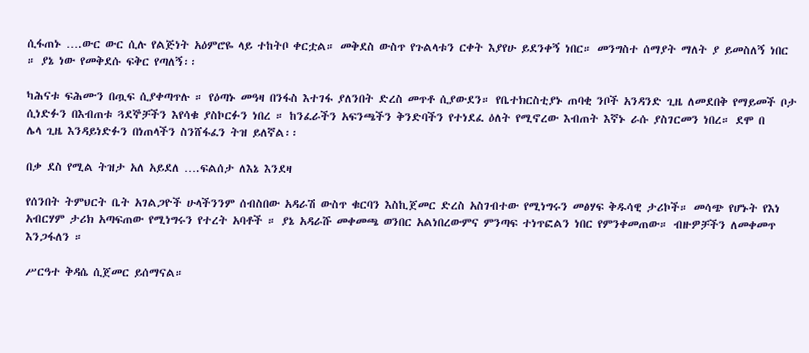ሲፋጠኑ ….ውር ውር ሲሉ የልጅነት አዕምሮዬ ላይ ተከትቦ ቀርቷል። መቅደስ ውስጥ የጉልላቱን ርቀት እያየሁ ይደንቀኝ ነበር። መንግስተ ሰማያት ማለት ያ ይመስለኝ ነበር ። ያኔ ነው የመቅደሱ ፍቅር የጣለኝ፡፡

ካሕናቱ ፍሕሙን በጧፍ ሲያቀጣጥሉ ። የዕጣኑ መዓዛ በንፋስ እተገፋ ያለንበት ድረስ መጥቶ ሲያውደን። የቤተክርስቲያኑ ጠባቂ ንቦች አንዳንድ ጊዜ ለመደበቅ የማይመች ቦታ ሲነድፉን በእብጠቱ ጓደኞቻችን እየሳቁ ያስኮርፉን ነበረ ። ከንፈራችን አፍንጫችን ቅንድባችን የተነደፈ ዕለት የሚኖረው እብጠት እኛኑ ራሱ ያስገርመን ነበረ። ደሞ በ
ሌላ ጊዜ እንዳይነድፉን በነጠላችን ስንሸፋፈን ትዝ ይለኛል፡፡

በቃ ደስ የሚል ትዝታ አለ አይደለ ….ፍልሰታ ለእኔ እንደዛ

የሰንበት ትምህርት ቤት አገልጋዮች ሁላችንንም ሰብስበው አዳራሽ ውስጥ ቁርባን እስኪጀመር ድረስ አስገብተው የሚነግሩን መፅሃፍ ቅዱሳዊ ታሪኮች። መሳጭ የሆኑት የእነ አብርሃም ታሪክ አጣፍጠው የሚነግሩን የተረት አባቶች ። ያኔ አዳራሹ መቀመጫ ወንበር አልነበረውምና ምንጣፍ ተነጥፎልን ነበር የምንቀመጠው። ብዙዎቻችን ለመቀመጥ እንጋፋለን ።

ሥርዓተ ቅዳሴ ሲጀመር ይሰማናል።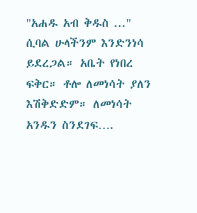"አሐዱ አብ ቅዱስ ..." ሲባል ሁላችንም እንድንነሳ ይደረጋል። አቤት የነበረ ፍቅር። ቶሎ ለመነሳት ያለን እሽቅድድም። ለመነሳት አንዱን ስንደገፍ….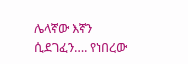ሌላኛው እኛን ሲደገፈን…. የነበረው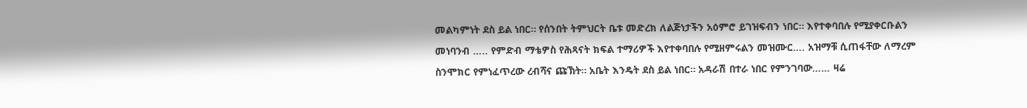መልካምነት ደስ ይል ነበር። የሰንበት ትምህርት ቤቱ መድረክ ለልጅነታችን አዕምሮ ይገዝፍብን ነበር። እየተቀባበሉ የሚያቀርቡልን መነባንብ ….. የምድብ ማቴዎስ የሕጻናት ክፍል ተማሪዎች እየተቀባበሉ የሚዘምሩልን መዝሙር…. አዝማቹ ሲጠፋቸው ለማረም ስንሞክር የምነፈጥረው ረብሻና ጩኽት። አቤት እንዴት ደስ ይል ነበር። አዳራሽ በተራ ነበር የምንገባው…… ዛሬ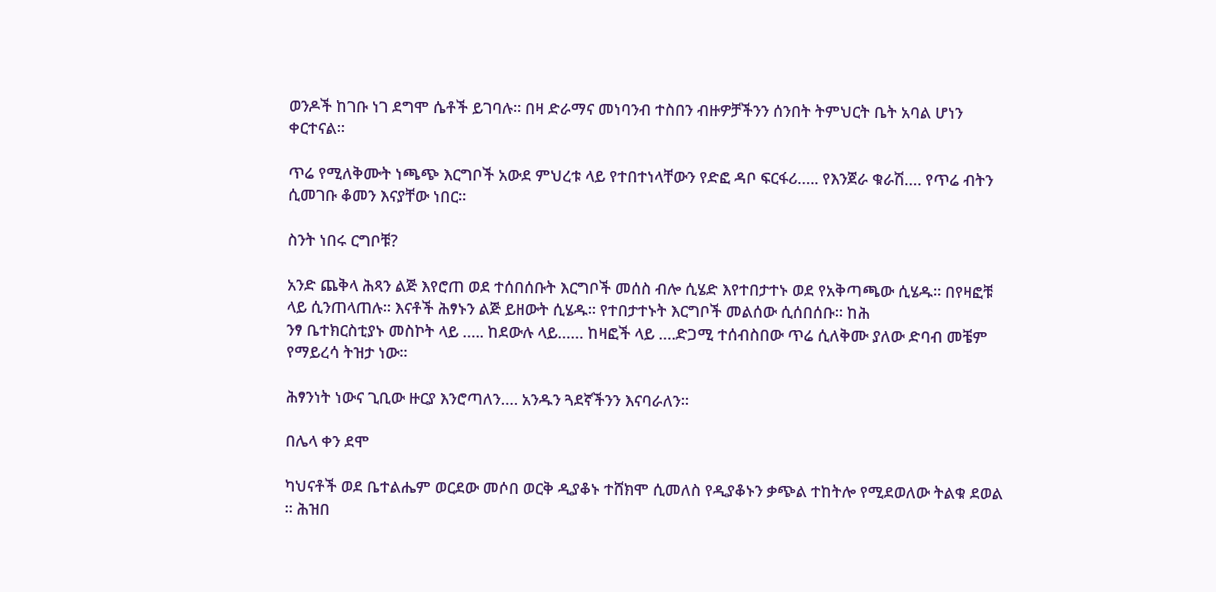ወንዶች ከገቡ ነገ ደግሞ ሴቶች ይገባሉ፡፡ በዛ ድራማና መነባንብ ተስበን ብዙዎቻችንን ሰንበት ትምህርት ቤት አባል ሆነን ቀርተናል።

ጥሬ የሚለቅሙት ነጫጭ እርግቦች አውደ ምህረቱ ላይ የተበተነላቸውን የድፎ ዳቦ ፍርፋሪ….. የእንጀራ ቁራሽ…. የጥሬ ብትን ሲመገቡ ቆመን እናያቸው ነበር።

ስንት ነበሩ ርግቦቹ?

አንድ ጨቅላ ሕጻን ልጅ እየሮጠ ወደ ተሰበሰቡት እርግቦች መሰስ ብሎ ሲሄድ እየተበታተኑ ወደ የአቅጣጫው ሲሄዱ። በየዛፎቹ ላይ ሲንጠላጠሉ። እናቶች ሕፃኑን ልጅ ይዘውት ሲሄዱ። የተበታተኑት እርግቦች መልሰው ሲሰበሰቡ። ከሕ
ንፃ ቤተክርስቲያኑ መስኮት ላይ ….. ከደውሉ ላይ…… ከዛፎች ላይ ….ድጋሚ ተሰብስበው ጥሬ ሲለቅሙ ያለው ድባብ መቼም የማይረሳ ትዝታ ነው፡፡

ሕፃንነት ነውና ጊቢው ዙርያ እንሮጣለን…. አንዱን ጓደኛችንን እናባራለን፡፡

በሌላ ቀን ደሞ

ካህናቶች ወደ ቤተልሔም ወርደው መሶበ ወርቅ ዲያቆኑ ተሸክሞ ሲመለስ የዲያቆኑን ቃጭል ተከትሎ የሚደወለው ትልቁ ደወል ። ሕዝበ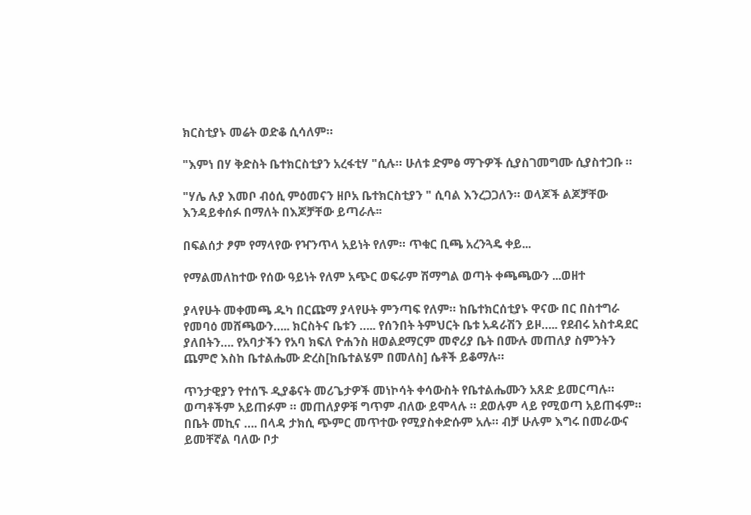ክርስቲያኑ መሬት ወድቆ ሲሳለም።

"እምነ በሃ ቅድስት ቤተክርስቲያን አረፋቲሃ "ሲሉ። ሁለቱ ድምፅ ማጉዎች ሲያስገመግሙ ሲያስተጋቡ ።

"ሃሌ ሉያ እመቦ ብዕሲ ምዕመናን ዘቦአ ቤተክርስቲያን " ሲባል እንረጋጋለን። ወላጆች ልጆቻቸው እንዳይቀሰፉ በማለት በእጆቻቸው ይጣራሉ፡፡

በፍልሰታ ፆም የማላየው የዣንጥላ አይነት የለም። ጥቁር ቢጫ አረንጓዴ ቀይ...

የማልመለከተው የሰው ዓይነት የለም አጭር ወፍራም ሽማግል ወጣት ቀጫጫውን ...ወዘተ

ያላየሁት መቀመጫ ዱካ በርጩማ ያላየሁት ምንጣፍ የለም። ከቤተክርሰቲያኑ ዋናው በር በስተግራ የመባዕ መሸጫውን….. ክርስትና ቤቱን ….. የሰንበት ትምህርት ቤቱ አዳራሽን ይዞ….. የደብሩ አስተዳደር ያለበትን…. የአባታችን የአባ ክፍለ ዮሐንስ ዘወልደማርም መኖሪያ ቤት በሙሉ መጠለያ ስምንትን ጨምሮ እስከ ቤተልሔሙ ድረስ[ከቤተልሄም በመለስ] ሴቶች ይቆማሉ።

ጥንታዊያን የተሰኙ ዲያቆናት መሪጌታዎች መነኮሳት ቀሳውስት የቤተልሔሙን አጸድ ይመርጣሉ። ወጣቶችም አይጠፉም ። መጠለያዎቹ ግጥም ብለው ይሞላሉ ። ደወሉም ላይ የሚወጣ አይጠፋም። በቤት መኪና …. በላዳ ታክሲ ጭምር መጥተው የሚያስቀድሱም አሉ። ብቻ ሁሉም እግሩ በመራውና ይመቸኛል ባለው ቦታ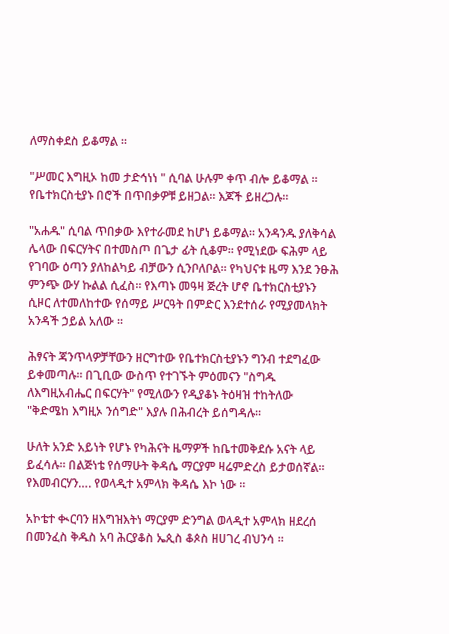ለማስቀደስ ይቆማል ።

"ሥመር እግዚኦ ከመ ታድኅነነ " ሲባል ሁሉም ቀጥ ብሎ ይቆማል ። የቤተክርስቲያኑ በሮች በጥበቃዎቹ ይዘጋል። እጆች ይዘረጋሉ።

"አሐዱ" ሲባል ጥበቃው እየተራመደ ከሆነ ይቆማል። አንዳንዱ ያለቅሳል ሌላው በፍርሃትና በተመስጦ በጌታ ፊት ሲቆም። የሚነደው ፍሕም ላይ የገባው ዕጣን ያለከልካይ ብቻውን ሲንቦለቦል። የካህናቱ ዜማ እንደ ንፁሕ ምንጭ ውሃ ኩልል ሲፈስ። የእጣኑ መዓዛ ጅረት ሆኖ ቤተክርስቲያኑን ሲዞር ለተመለከተው የሰማይ ሥርዓት በምድር እንደተሰራ የሚያመላክት አንዳች ኃይል አለው ፡፡

ሕፃናት ጃንጥላዎቻቸውን ዘርግተው የቤተክርስቲያኑን ግንብ ተደግፈው ይቀመጣሉ፡፡ በጊቢው ውስጥ የተገኙት ምዕመናን "ስግዱ ለእግዚአብሔር በፍርሃት" የሚለውን የዲያቆኑ ትዕዛዝ ተከትለው "ቅድሜከ እግዚኦ ንሰግድ" እያሉ በሕብረት ይሰግዳሉ።

ሁለት አንድ አይነት የሆኑ የካሕናት ዜማዎች ከቤተመቅደሱ አናት ላይ ይፈሳሉ። በልጅነቴ የሰማሁት ቅዳሴ ማርያም ዛሬምድረስ ይታወሰኛል። የእመብርሃን…. የወላዲተ አምላክ ቅዳሴ እኮ ነው ።

አኮቴተ ቊርባን ዘእግዝእትነ ማርያም ድንግል ወላዲተ አምላክ ዘደረሰ በመንፈስ ቅዱስ አባ ሕርያቆስ ኤጲስ ቆጶስ ዘሀገረ ብህንሳ ።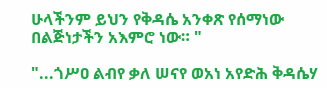ሁላችንም ይህን የቅዳሴ አንቀጽ የሰማነው በልጅነታችን አእምሮ ነው። "

"...ጎሥዐ ልብየ ቃለ ሠናየ ወአነ አየድሕ ቅዳሴሃ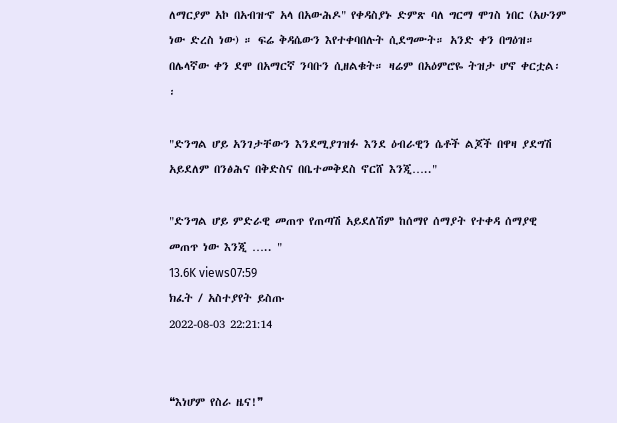ለማርያም አኮ በአብዝኆ አላ በአውሕዶ" የቀዳስያኑ ድምጽ ባለ ግርማ ሞገስ ነበር (አሁንም ነው ድረስ ነው) ። ፍሬ ቅዳሴውን እየተቀባበሉት ሲደግሙት። አንድ ቀን በግዕዝ። በሌላኛው ቀን ደሞ በአማርኛ ንባቡን ሲዘልቁት። ዛሬም በአዕምሮዬ ትዝታ ሆኖ ቀርቷል፡፡

"ድንግል ሆይ አንገታቸውን እንደሚያገዝፉ እንደ ዕብራዊን ሴቶች ልጆች በዋዛ ያደግሽ አይደለም በንፅሕና በቅድስና በቤተመቅደስ ኖርሸ እንጂ….."

"ድንግል ሆይ ምድራዊ መጠጥ የጠጣሽ አይደለሽም ከሰማየ ሰማያት የተቀዳ ሰማያዊ መጠጥ ነው እንጂ ….. "
13.6K views07:59
ክፈት / አስተያየት ይስጡ
2022-08-03 22:21:14


❝እነሆም የስራ ዜና!❞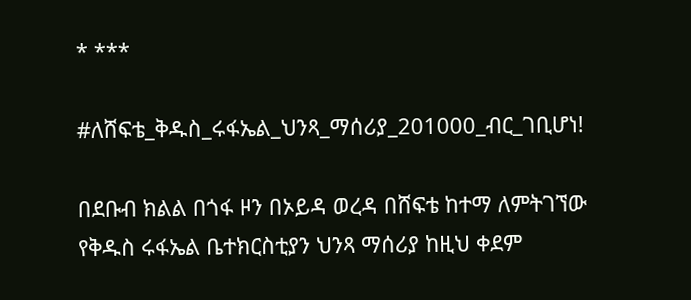* ***

#ለሸፍቴ_ቅዱስ_ሩፋኤል_ህንጻ_ማሰሪያ_201000_ብር_ገቢሆነ!

በደቡብ ክልል በጎፋ ዞን በኦይዳ ወረዳ በሸፍቴ ከተማ ለምትገኘው የቅዱስ ሩፋኤል ቤተክርስቲያን ህንጻ ማሰሪያ ከዚህ ቀደም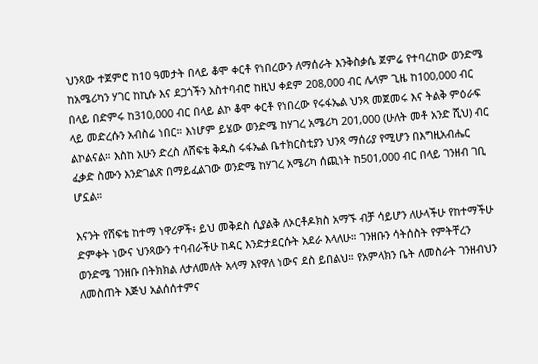ህንጻው ተጀምሮ ከ10 ዓመታት በላይ ቆሞ ቀርቶ የነበረውን ለማሰራት እንቅስቃሴ ጀምሬ የተባረከው ወንድሜ ከአሜሪካን ሃገር ከኪሱ እና ደጋጎችን አስተባብሮ ከዚህ ቀደም 208,000 ብር ሌላም ጊዜ ከ100,000 ብር በላይ በድምሩ ከ310,000 ብር በላይ ልኮ ቆሞ ቀርቶ የነበረው የሩፋኤል ህንጻ መጀመሩ እና ትልቅ ምዕራፍ ላይ መድረሱን አብስሬ ነበር። እነሆም ይሄው ወንድሜ ከሃገረ አሜሪካ 201,000 (ሁለት መቶ አንድ ሺህ) ብር ልኮልናል። እስከ አሁን ድረስ ለሸፍቴ ቅዱስ ሩፋኤል ቤተክርስቲያን ህንጻ ማሰሪያ የሚሆን በእግዚአብሔር ፈቃድ ስሙን እንድገልጽ በማይፈልገው ወንድሜ ከሃገረ አሜሪካ ሰጪነት ከ501,000 ብር በላይ ገንዘብ ገቢ ሆኗል።

እናንት የሸፍቴ ከተማ ነዋሪዎች፥ ይህ መቅደስ ሲያልቅ ለኦርቶዶክስ አማኙ ብቻ ሳይሆን ለሁላችሁ የከተማችሁ ድምቀት ነውና ህንጻውን ተባብራችሁ ከዳር እንድታደርሱት አደራ እላለሁ። ገንዘቡን ሳትሰስት የምትቸረን ወንድሜ ገንዘቡ በትክክል ለታለመለት አላማ እየዋለ ነውና ደስ ይበልህ። የአምላክን ቤት ለመስራት ገንዘብህን ለመስጠት እጅህ አልሰሰተምና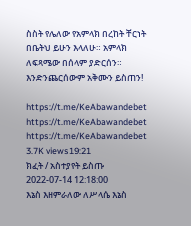ስስት የሌለው የአምላክ በረከት ቸርነት በቤትህ ይሁን እላለሁ። አምላክ ለፍጻሜው በሰላም ያድርሰን። እንድንጨርሰውም አቅሙን ይስጠን!

https://t.me/KeAbawandebet
https://t.me/KeAbawandebet
https://t.me/KeAbawandebet
3.7K views19:21
ክፈት / አስተያየት ይስጡ
2022-07-14 12:18:00
እኔስ እዘምራለው ለሥላሴ እኔስ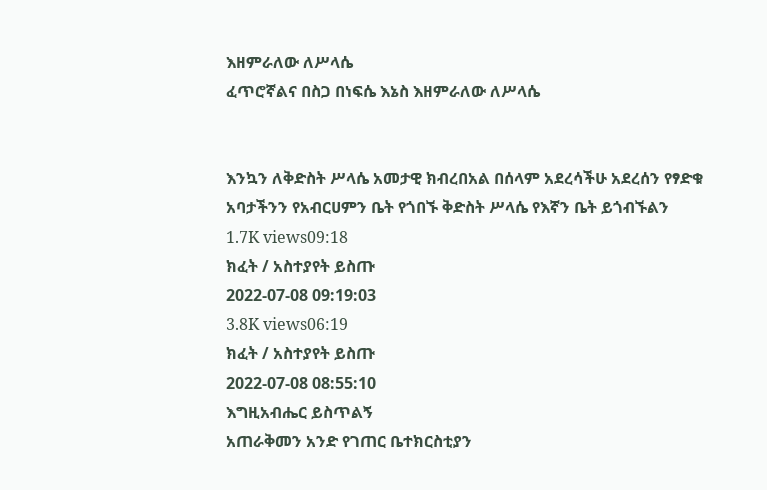እዘምራለው ለሥላሴ
ፈጥሮኛልና በስጋ በነፍሴ እኔስ እዘምራለው ለሥላሴ


እንኳን ለቅድስት ሥላሴ አመታዊ ክብረበአል በሰላም አደረሳችሁ አደረሰን የፃድቁ አባታችንን የአብርሀምን ቤት የጎበኙ ቅድስት ሥላሴ የእኛን ቤት ይጎብኙልን
1.7K views09:18
ክፈት / አስተያየት ይስጡ
2022-07-08 09:19:03
3.8K views06:19
ክፈት / አስተያየት ይስጡ
2022-07-08 08:55:10
እግዚአብሔር ይስጥልኝ
አጠራቅመን አንድ የገጠር ቤተክርስቲያን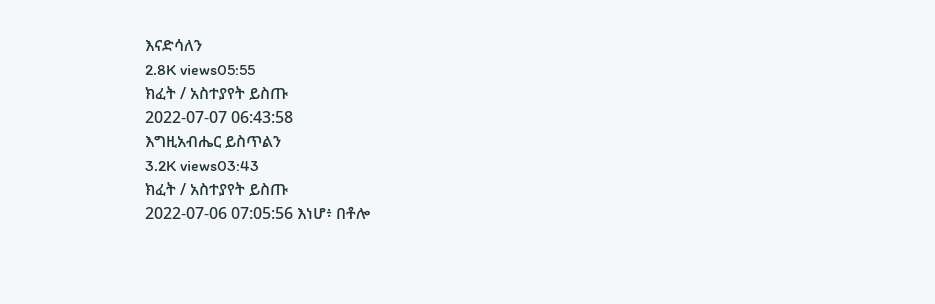እናድሳለን
2.8K views05:55
ክፈት / አስተያየት ይስጡ
2022-07-07 06:43:58
እግዚአብሔር ይስጥልን
3.2K views03:43
ክፈት / አስተያየት ይስጡ
2022-07-06 07:05:56 እነሆ፥ በቶሎ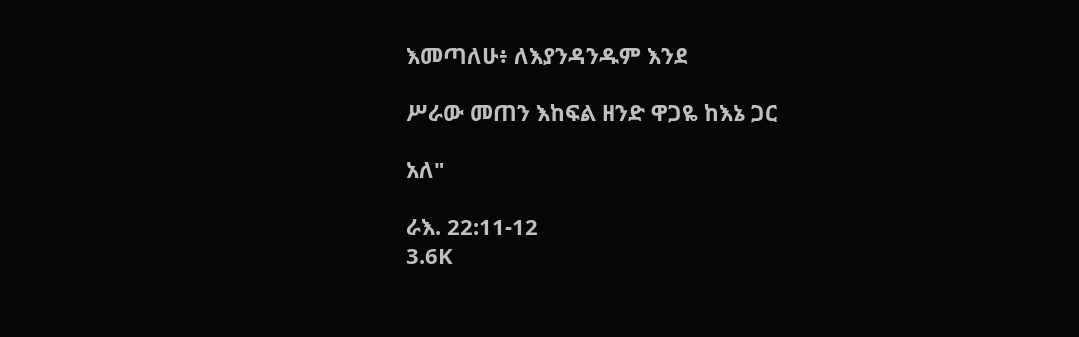እመጣለሁ፥ ለእያንዳንዱም እንደ

ሥራው መጠን እከፍል ዘንድ ዋጋዬ ከእኔ ጋር

አለ"

ራእ. 22:11-12
3.6K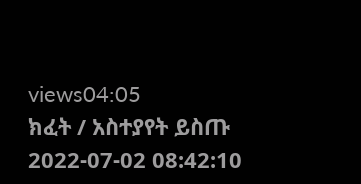views04:05
ክፈት / አስተያየት ይስጡ
2022-07-02 08:42:10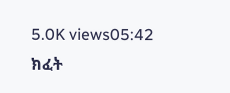5.0K views05:42
ክፈት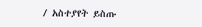/ አስተያየት ይስጡ